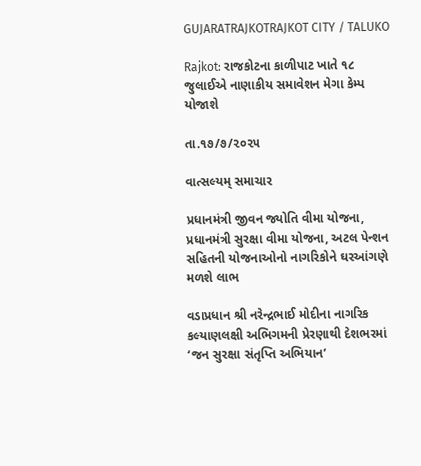GUJARATRAJKOTRAJKOT CITY / TALUKO

Rajkot: રાજકોટના કાળીપાટ ખાતે ૧૮ જુલાઈએ નાણાકીય સમાવેશન મેગા કેમ્પ યોજાશે

તા.૧૭/૭/૨૦૨૫

વાત્સલ્યમ્ સમાચાર

પ્રધાનમંત્રી જીવન જ્યોતિ વીમા યોજના, પ્રધાનમંત્રી સુરક્ષા વીમા યોજના, અટલ પેન્શન સહિતની યોજનાઓનો નાગરિકોને ઘરઆંગણે મળશે લાભ

વડાપ્રધાન શ્રી નરેન્દ્રભાઈ મોદીના નાગરિક કલ્યાણલક્ષી અભિગમની પ્રેરણાથી દેશભરમાં ‘જન સુરક્ષા સંતૃપ્તિ અભિયાન’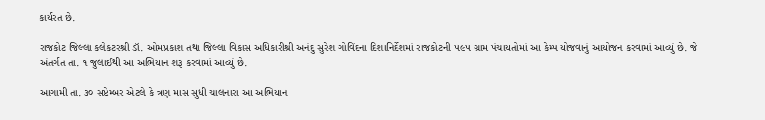કાર્યરત છે.

રાજકોટ જિલ્લા કલેકટરશ્રી ડૉ. ઓમપ્રકાશ તથા જિલ્લા વિકાસ અધિકારીશ્રી અનંદુ સુરેશ ગોવિંદના દિશાનિર્દેશમાં રાજકોટની ૫૯૫ ગ્રામ પંચાયતોમાં આ કેમ્પ યોજવાનું આયોજન કરવામાં આવ્યું છે. જે અંતર્ગત તા. ૧ જુલાઈથી આ અભિયાન શરૂ કરવામાં આવ્યું છે.

આગામી તા. ૩૦ સપ્ટેમ્બર એટલે કે ત્રણ માસ સુધી ચાલનારા આ અભિયાન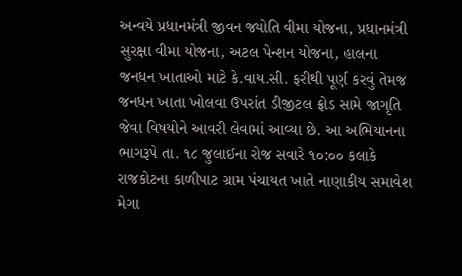અન્વયે પ્રધાનમંત્રી જીવન જ્યોતિ વીમા યોજના, પ્રધાનમંત્રી સુરક્ષા વીમા યોજના, અટલ પેન્શન યોજના, હાલના જનધન ખાતાઓ માટે કે.વાય.સી. ફરીથી પૂર્ણ કરવું તેમજ જનધન ખાતા ખોલવા ઉપરાંત ડીજીટલ ફ્રોડ સામે જાગૃતિ જેવા વિષયોને આવરી લેવામાં આવ્યા છે. આ અભિયાનના ભાગરૂપે તા. ૧૮ જુલાઈના રોજ સવારે ૧૦:૦૦ કલાકે રાજકોટના કાળીપાટ ગ્રામ પંચાયત ખાતે નાણાકીય સમાવેશ મેગા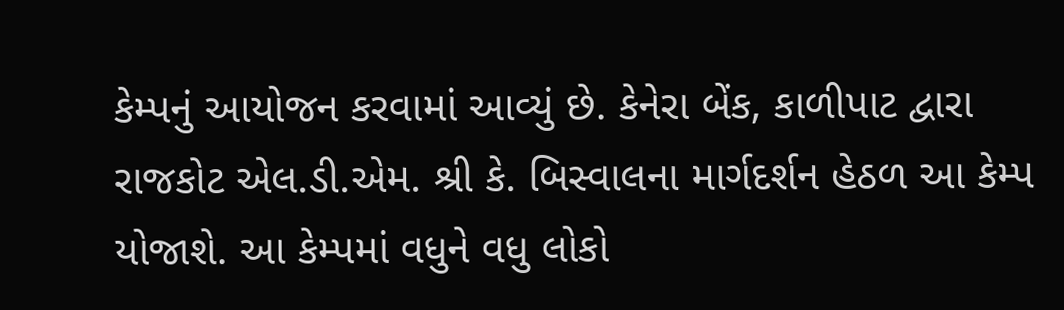કેમ્પનું આયોજન કરવામાં આવ્યું છે. કેનેરા બેંક, કાળીપાટ દ્વારા રાજકોટ એલ.ડી.એમ. શ્રી કે. બિસ્વાલના માર્ગદર્શન હેઠળ આ કેમ્પ યોજાશે. આ કેમ્પમાં વધુને વધુ લોકો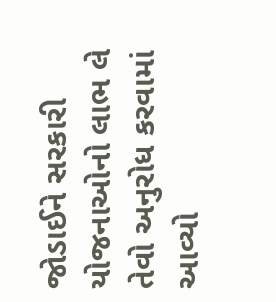જોડાઈને સરકારી યોજનાઓનો લાભ લે તેવો અનુરોધ કરવામાં આવ્યો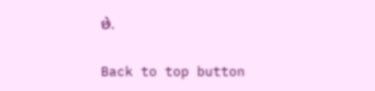છે.

Back to top button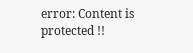error: Content is protected !!